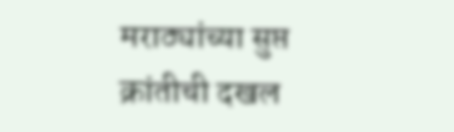मराठ्यांच्या सुप्त क्रांतीची दखल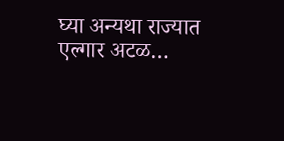घ्या अन्यथा राज्यात एल्गार अटळ…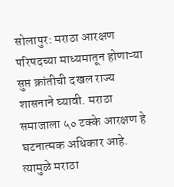सोलापुर: मराठा आरक्षण परिषदच्या माध्यमातून होणाऱ्या सुप्त क्रांतीची दखल राज्य शासनाने घ्यावी. मराठा समाजाला ५० टक्के आरक्षण हे घटनात्मक अधिकार आहे. त्यामुळे मराठा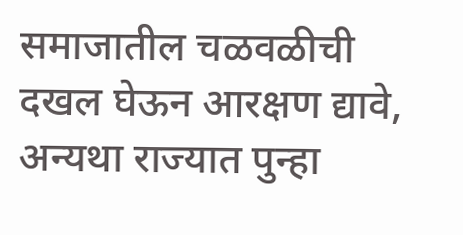समाजातील चळवळीची दखल घेऊन आरक्षण द्यावे, अन्यथा राज्यात पुन्हा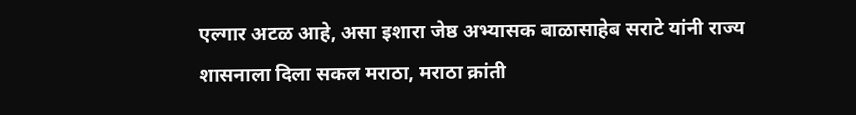एल्गार अटळ आहे, असा इशारा जेष्ठ अभ्यासक बाळासाहेब सराटे यांनी राज्य शासनाला दिला सकल मराठा, मराठा क्रांती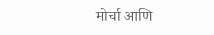मोर्चा आणि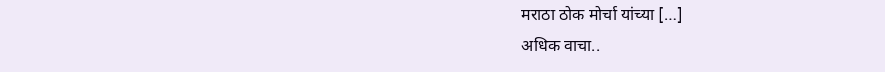मराठा ठोक मोर्चा यांच्या […]
अधिक वाचा..